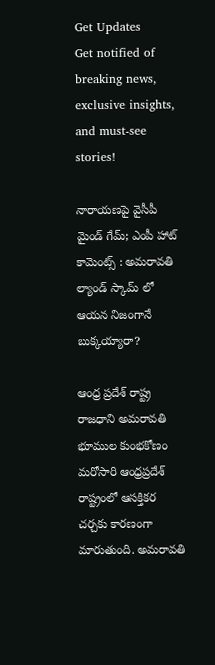Get Updates
Get notified of breaking news, exclusive insights, and must-see stories!

నారాయణపై వైసీపీ మైండ్ గేమ్; ఎంపీ హాట్ కామెంట్స్ : అమరావతి ల్యాండ్ స్కామ్ లో ఆయన నిజంగానే బుక్కయ్యారా?

ఆంధ్ర ప్రదేశ్ రాష్ట్ర రాజధాని అమరావతి భూముల కుంభకోణం మరోసారి ఆంధ్రప్రదేశ్ రాష్ట్రంలో ఆసక్తికర చర్చకు కారణంగా మారుతుంది. అమరావతి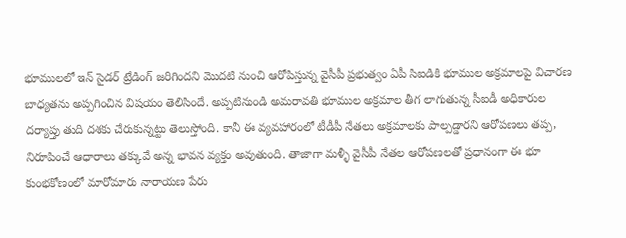భూములలో ఇన్ సైడర్ ట్రేడింగ్ జరిగిందని మొదటి నుంచి ఆరోపిస్తున్న వైసీపీ ప్రభుత్వం ఏపీ సిఐడికి భూముల అక్రమాలపై విచారణ బాధ్యతను అప్పగించిన విషయం తెలిసిందే. అప్పటినుండి అమరావతి భూముల అక్రమాల తీగ లాగుతున్న సీఐడీ అధికారుల దర్యాప్తు తుది దశకు చేరుకున్నట్టు తెలుస్తోంది. కానీ ఈ వ్యవహారంలో టీడీపీ నేతలు అక్రమాలకు పాల్పడ్డారని ఆరోపణలు తప్ప, నిరూపించే ఆధారాలు తక్కువే అన్న భావన వ్యక్తం అవుతుంది. తాజాగా మళ్ళీ వైసీపీ నేతల ఆరోపణలతో ప్రధానంగా ఈ భూ కుంభకోణంలో మారోమారు నారాయణ పేరు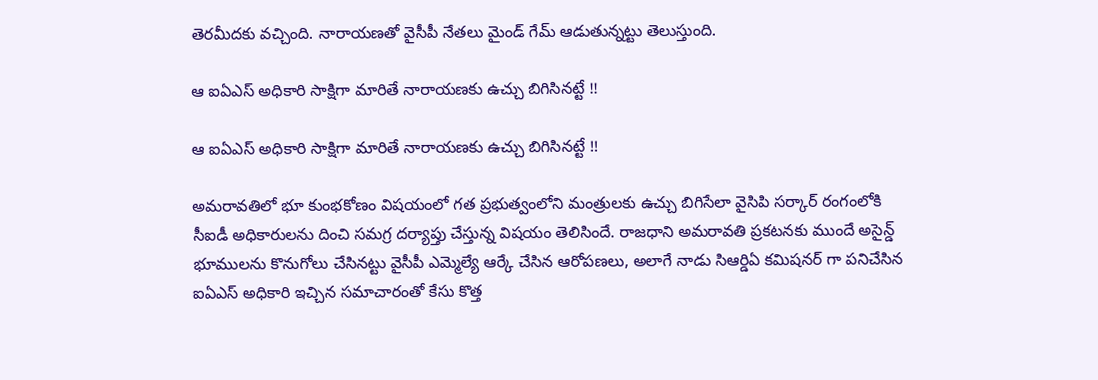తెరమీదకు వచ్చింది. నారాయణతో వైసీపీ నేతలు మైండ్ గేమ్ ఆడుతున్నట్టు తెలుస్తుంది.

ఆ ఐఏఎస్ అధికారి సాక్షిగా మారితే నారాయణకు ఉచ్చు బిగిసినట్టే !!

ఆ ఐఏఎస్ అధికారి సాక్షిగా మారితే నారాయణకు ఉచ్చు బిగిసినట్టే !!

అమరావతిలో భూ కుంభకోణం విషయంలో గత ప్రభుత్వంలోని మంత్రులకు ఉచ్చు బిగిసేలా వైసిపి సర్కార్ రంగంలోకి సీఐడీ అధికారులను దించి సమగ్ర దర్యాప్తు చేస్తున్న విషయం తెలిసిందే. రాజధాని అమరావతి ప్రకటనకు ముందే అసైన్డ్ భూములను కొనుగోలు చేసినట్టు వైసీపీ ఎమ్మెల్యే ఆర్కే చేసిన ఆరోపణలు, అలాగే నాడు సిఆర్డిఏ కమిషనర్ గా పనిచేసిన ఐఏఎస్ అధికారి ఇచ్చిన సమాచారంతో కేసు కొత్త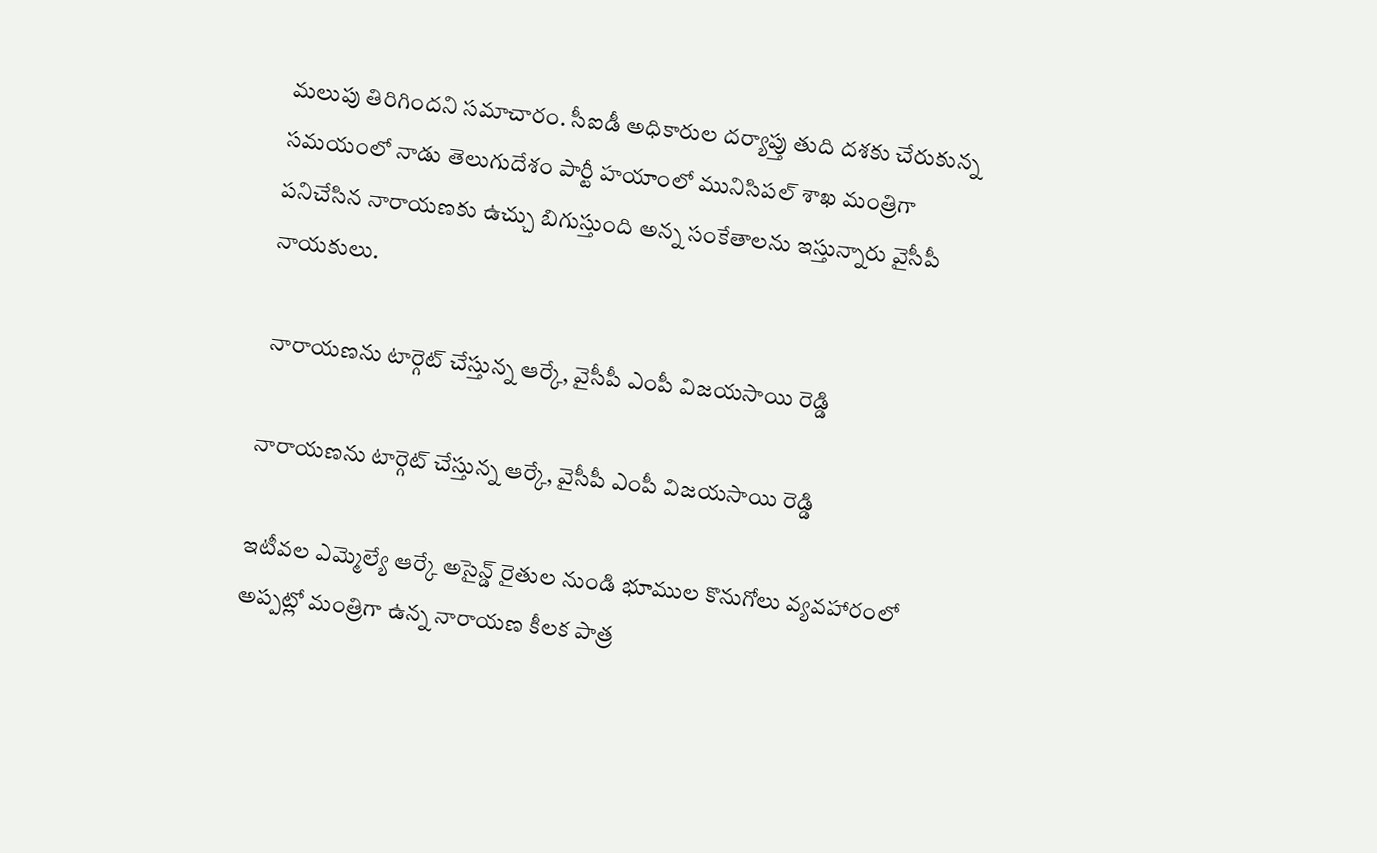మలుపు తిరిగిందని సమాచారం. సీఐడీ అధికారుల దర్యాప్తు తుది దశకు చేరుకున్న సమయంలో నాడు తెలుగుదేశం పార్టీ హయాంలో మునిసిపల్ శాఖ మంత్రిగా పనిచేసిన నారాయణకు ఉచ్చు బిగుస్తుంది అన్న సంకేతాలను ఇస్తున్నారు వైసీపీ నాయకులు.

 నారాయణను టార్గెట్ చేస్తున్న ఆర్కే, వైసీపీ ఎంపీ విజయసాయి రెడ్డి

నారాయణను టార్గెట్ చేస్తున్న ఆర్కే, వైసీపీ ఎంపీ విజయసాయి రెడ్డి

ఇటీవల ఎమ్మెల్యే ఆర్కే అసైన్డ్ రైతుల నుండి భూముల కొనుగోలు వ్యవహారంలో అప్పట్లో మంత్రిగా ఉన్న నారాయణ కీలక పాత్ర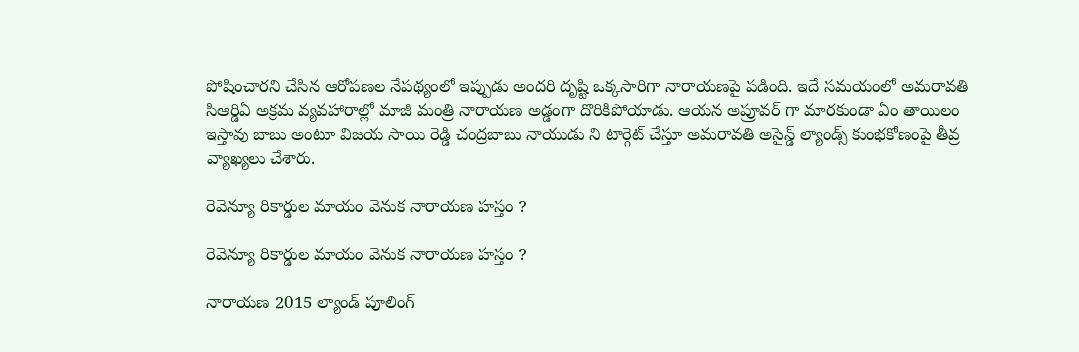పోషించారని చేసిన ఆరోపణల నేపథ్యంలో ఇప్పుడు అందరి దృష్టి ఒక్కసారిగా నారాయణపై పడింది. ఇదే సమయంలో అమరావతి సిఆర్డిఏ అక్రమ వ్యవహారాల్లో మాజీ మంత్రి నారాయణ అడ్డంగా దొరికిపోయాడు. ఆయన అప్రూవర్ గా మారకుండా ఏం తాయిలం ఇస్తావు బాబు అంటూ విజయ సాయి రెడ్డి చంద్రబాబు నాయుడు ని టార్గెట్ చేస్తూ అమరావతి అసైన్డ్ ల్యాండ్స్ కుంభకోణంపై తీవ్ర వ్యాఖ్యలు చేశారు.

రెవెన్యూ రికార్డుల మాయం వెనుక నారాయణ హస్తం ?

రెవెన్యూ రికార్డుల మాయం వెనుక నారాయణ హస్తం ?

నారాయణ 2015 ల్యాండ్ పూలింగ్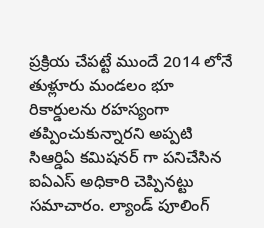ప్రక్రియ చేపట్టే ముందే 2014 లోనే తుళ్లూరు మండలం భూ రికార్డులను రహస్యంగా తప్పించుకున్నారని అప్పటి సిఆర్డిఏ కమిషనర్ గా పనిచేసిన ఐఏఎస్ అధికారి చెప్పినట్టు సమాచారం. ల్యాండ్ పూలింగ్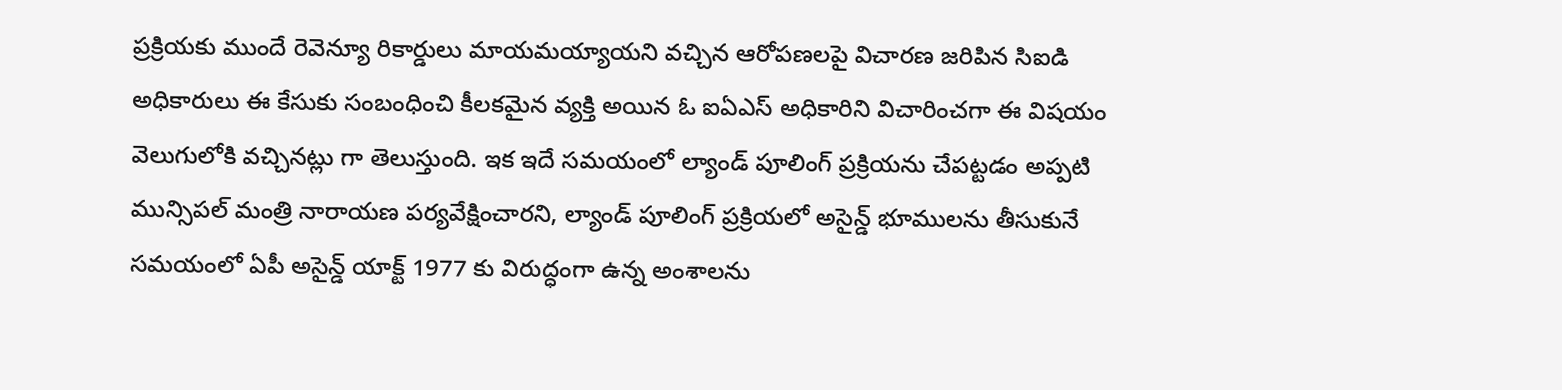ప్రక్రియకు ముందే రెవెన్యూ రికార్డులు మాయమయ్యాయని వచ్చిన ఆరోపణలపై విచారణ జరిపిన సిఐడి అధికారులు ఈ కేసుకు సంబంధించి కీలకమైన వ్యక్తి అయిన ఓ ఐఏఎస్ అధికారిని విచారించగా ఈ విషయం వెలుగులోకి వచ్చినట్లు గా తెలుస్తుంది. ఇక ఇదే సమయంలో ల్యాండ్ పూలింగ్ ప్రక్రియను చేపట్టడం అప్పటి మున్సిపల్ మంత్రి నారాయణ పర్యవేక్షించారని, ల్యాండ్ పూలింగ్ ప్రక్రియలో అసైన్డ్ భూములను తీసుకునే సమయంలో ఏపీ అసైన్డ్ యాక్ట్ 1977 కు విరుద్ధంగా ఉన్న అంశాలను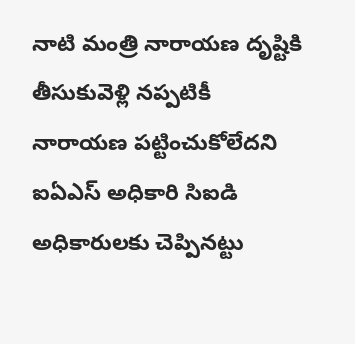నాటి మంత్రి నారాయణ దృష్టికి తీసుకువెళ్లి నప్పటికీ నారాయణ పట్టించుకోలేదని ఐఏఎస్ అధికారి సిఐడి అధికారులకు చెప్పినట్టు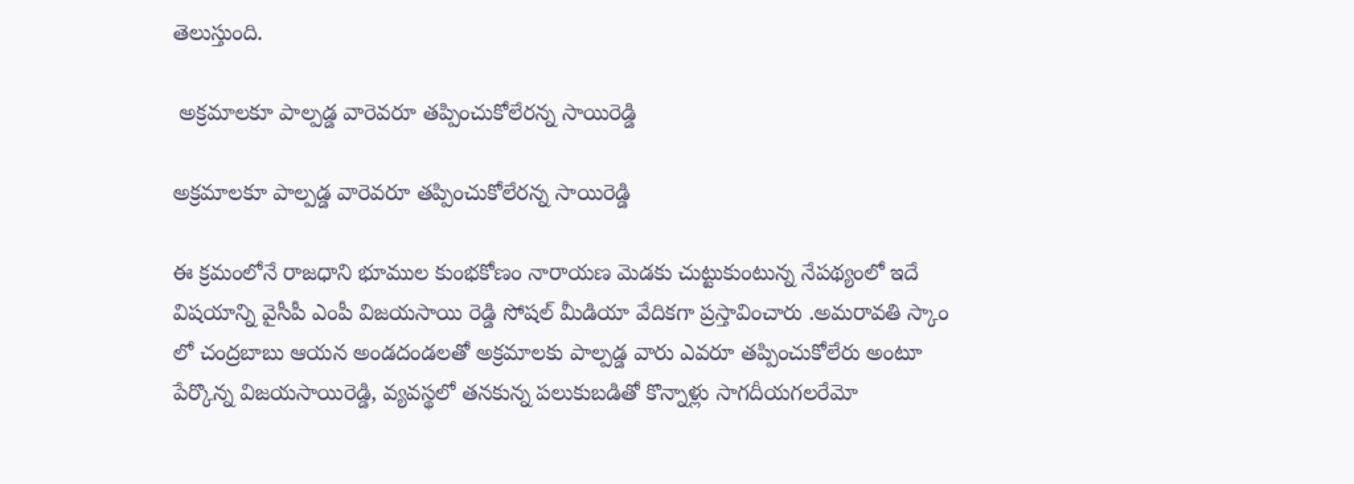తెలుస్తుంది.

 అక్రమాలకూ పాల్పడ్డ వారెవరూ తప్పించుకోలేరన్న సాయిరెడ్డి

అక్రమాలకూ పాల్పడ్డ వారెవరూ తప్పించుకోలేరన్న సాయిరెడ్డి

ఈ క్రమంలోనే రాజధాని భూముల కుంభకోణం నారాయణ మెడకు చుట్టుకుంటున్న నేపథ్యంలో ఇదే విషయాన్ని వైసీపీ ఎంపీ విజయసాయి రెడ్డి సోషల్ మీడియా వేదికగా ప్రస్తావించారు .అమరావతి స్కాం లో చంద్రబాబు ఆయన అండదండలతో అక్రమాలకు పాల్పడ్డ వారు ఎవరూ తప్పించుకోలేరు అంటూ పేర్కొన్న విజయసాయిరెడ్డి, వ్యవస్థలో తనకున్న పలుకుబడితో కొన్నాళ్లు సాగదీయగలరేమో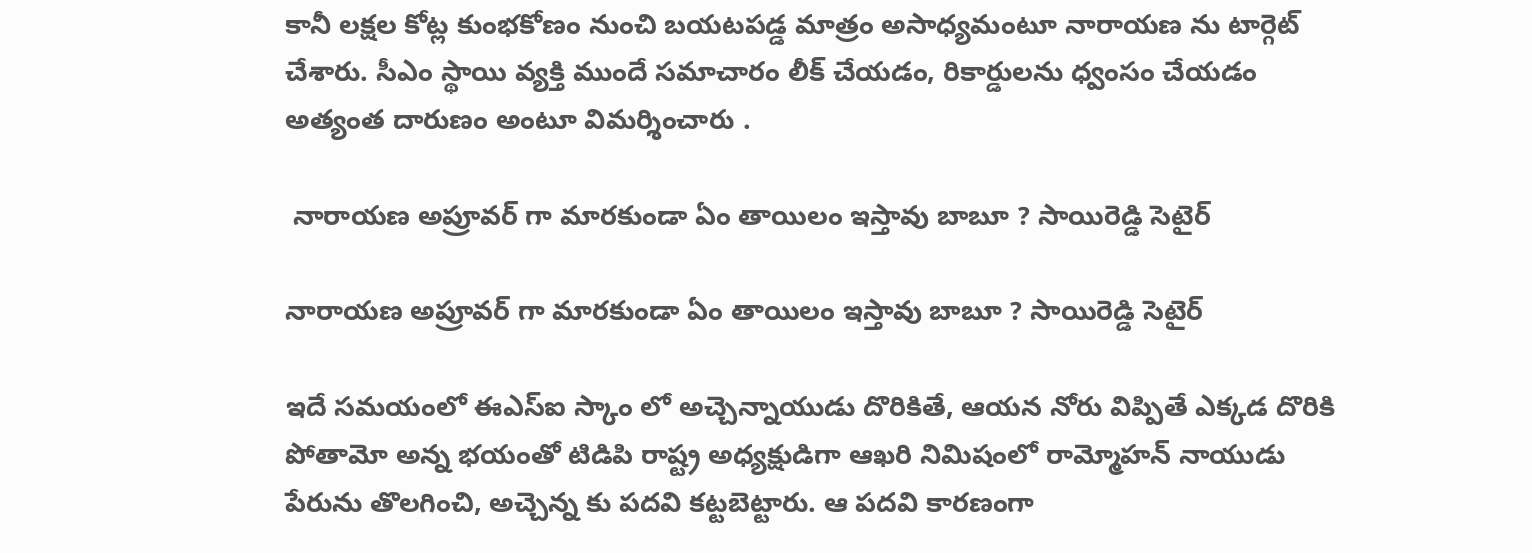కానీ లక్షల కోట్ల కుంభకోణం నుంచి బయటపడ్డ మాత్రం అసాధ్యమంటూ నారాయణ ను టార్గెట్ చేశారు. సీఎం స్థాయి వ్యక్తి ముందే సమాచారం లీక్ చేయడం, రికార్డులను ధ్వంసం చేయడం అత్యంత దారుణం అంటూ విమర్శించారు .

 నారాయణ అప్రూవర్ గా మారకుండా ఏం తాయిలం ఇస్తావు బాబూ ? సాయిరెడ్డి సెటైర్

నారాయణ అప్రూవర్ గా మారకుండా ఏం తాయిలం ఇస్తావు బాబూ ? సాయిరెడ్డి సెటైర్

ఇదే సమయంలో ఈఎస్ఐ స్కాం లో అచ్చెన్నాయుడు దొరికితే, ఆయన నోరు విప్పితే ఎక్కడ దొరికి పోతామో అన్న భయంతో టిడిపి రాష్ట్ర అధ్యక్షుడిగా ఆఖరి నిమిషంలో రామ్మోహన్ నాయుడు పేరును తొలగించి, అచ్చెన్న కు పదవి కట్టబెట్టారు. ఆ పదవి కారణంగా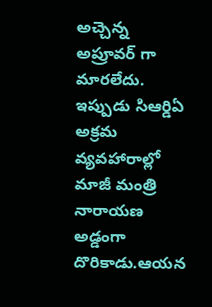అచ్చెన్న అప్రూవర్ గా మారలేదు. ఇప్పుడు సిఆర్డిఏ అక్రమ వ్యవహారాల్లో మాజీ మంత్రి నారాయణ అడ్డంగా దొరికాడు.ఆయన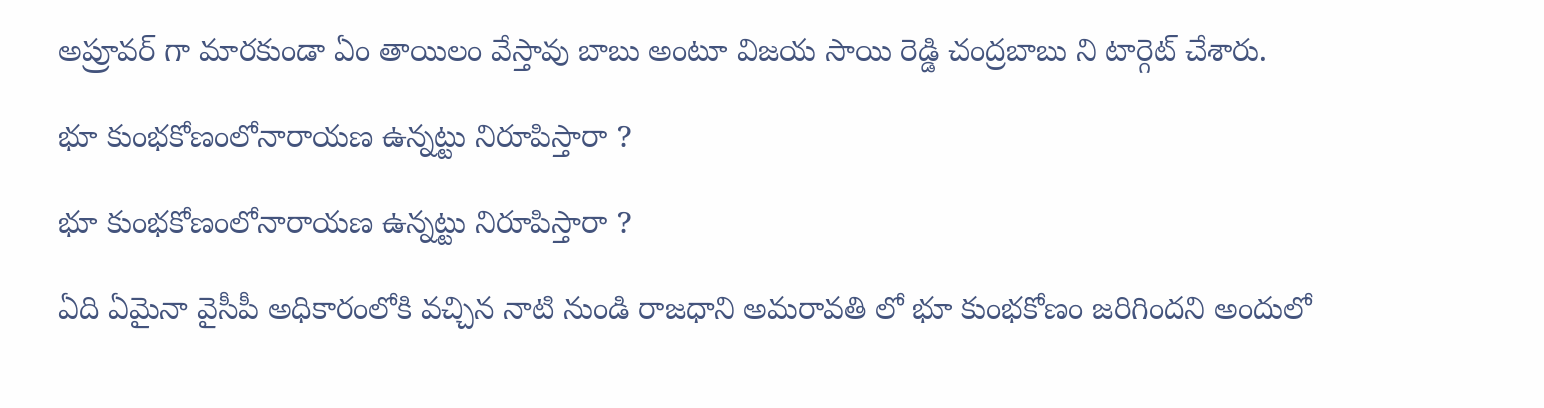అప్రూవర్ గా మారకుండా ఏం తాయిలం వేస్తావు బాబు అంటూ విజయ సాయి రెడ్డి చంద్రబాబు ని టార్గెట్ చేశారు.

భూ కుంభకోణంలోనారాయణ ఉన్నట్టు నిరూపిస్తారా ?

భూ కుంభకోణంలోనారాయణ ఉన్నట్టు నిరూపిస్తారా ?

ఏది ఏమైనా వైసీపీ అధికారంలోకి వచ్చిన నాటి నుండి రాజధాని అమరావతి లో భూ కుంభకోణం జరిగిందని అందులో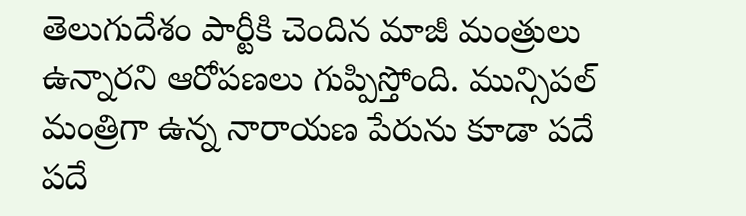తెలుగుదేశం పార్టీకి చెందిన మాజీ మంత్రులు ఉన్నారని ఆరోపణలు గుప్పిస్తోంది. మున్సిపల్ మంత్రిగా ఉన్న నారాయణ పేరును కూడా పదే పదే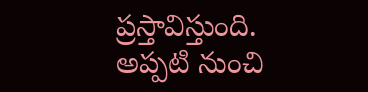ప్రస్తావిస్తుంది. అప్పటి నుంచి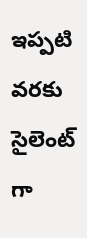ఇప్పటి వరకు సైలెంట్ గా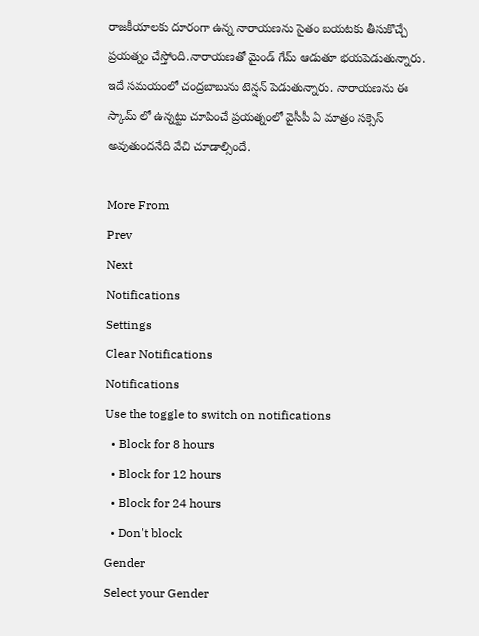రాజకీయాలకు దూరంగా ఉన్న నారాయణను సైతం బయటకు తీసుకొచ్చే ప్రయత్నం చేస్తోంది.నారాయణతో మైండ్ గేమ్ ఆడుతూ భయపెడుతున్నారు. ఇదే సమయంలో చంద్రబాబును టెన్షన్ పెడుతున్నారు. నారాయణను ఈ స్కామ్ లో ఉన్నట్టు చూపించే ప్రయత్నంలో వైసీపీ ఏ మాత్రం సక్సెస్ అవుతుందనేది వేచి చూడాల్సిందే.

More From
Prev
Next
Notifications
Settings
Clear Notifications
Notifications
Use the toggle to switch on notifications
  • Block for 8 hours
  • Block for 12 hours
  • Block for 24 hours
  • Don't block
Gender
Select your Gender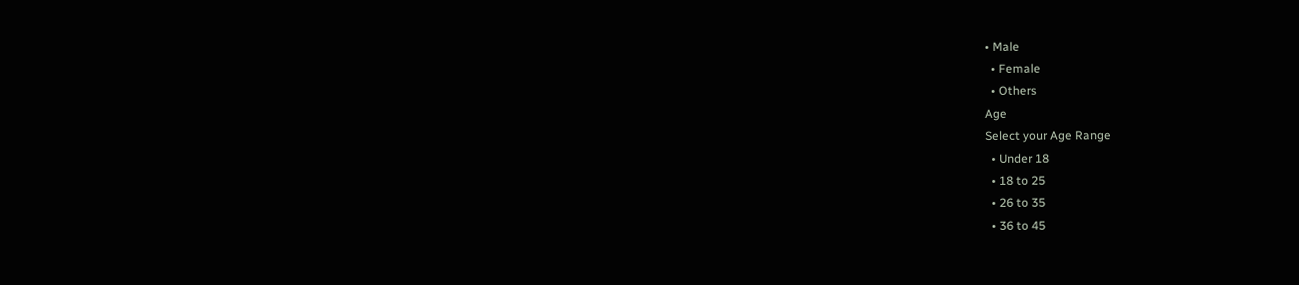• Male
  • Female
  • Others
Age
Select your Age Range
  • Under 18
  • 18 to 25
  • 26 to 35
  • 36 to 45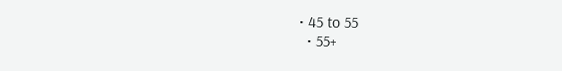• 45 to 55
  • 55+